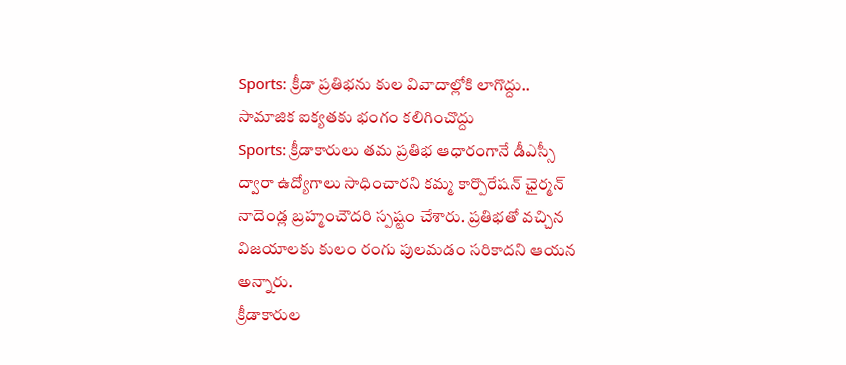Sports: క్రీడా ప్రతిభను కుల వివాదాల్లోకి లాగొద్దు.. సామాజిక ఐక్యతకు భంగం కలిగించొద్దు
Sports: క్రీడాకారులు తమ ప్రతిభ ఆధారంగానే డీఎస్సీ ద్వారా ఉద్యోగాలు సాధించారని కమ్మ కార్పొరేషన్ ఛైర్మన్ నాదెండ్ల బ్రహ్మంచౌదరి స్పష్టం చేశారు. ప్రతిభతో వచ్చిన విజయాలకు కులం రంగు పులమడం సరికాదని ఆయన అన్నారు.
క్రీడాకారుల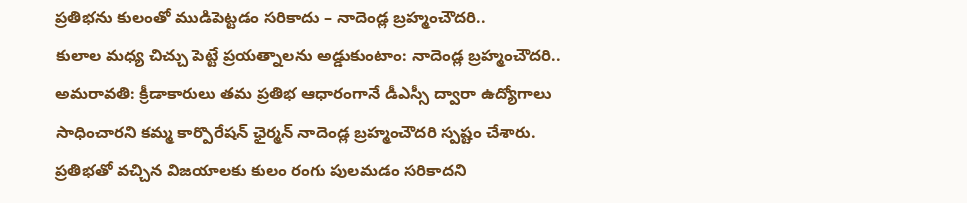ప్రతిభను కులంతో ముడిపెట్టడం సరికాదు – నాదెండ్ల బ్రహ్మంచౌదరి..
కులాల మధ్య చిచ్చు పెట్టే ప్రయత్నాలను అడ్డుకుంటాం: నాదెండ్ల బ్రహ్మంచౌదరి..
అమరావతి: క్రీడాకారులు తమ ప్రతిభ ఆధారంగానే డీఎస్సీ ద్వారా ఉద్యోగాలు సాధించారని కమ్మ కార్పొరేషన్ ఛైర్మన్ నాదెండ్ల బ్రహ్మంచౌదరి స్పష్టం చేశారు. ప్రతిభతో వచ్చిన విజయాలకు కులం రంగు పులమడం సరికాదని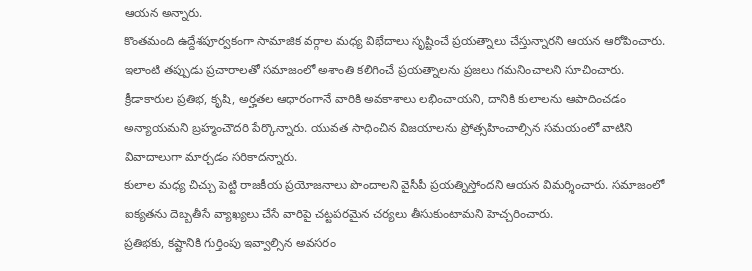ఆయన అన్నారు.
కొంతమంది ఉద్దేశపూర్వకంగా సామాజిక వర్గాల మధ్య విభేదాలు సృష్టించే ప్రయత్నాలు చేస్తున్నారని ఆయన ఆరోపించారు. ఇలాంటి తప్పుడు ప్రచారాలతో సమాజంలో అశాంతి కలిగించే ప్రయత్నాలను ప్రజలు గమనించాలని సూచించారు.
క్రీడాకారుల ప్రతిభ, కృషి, అర్హతల ఆధారంగానే వారికి అవకాశాలు లభించాయని, దానికి కులాలను ఆపాదించడం అన్యాయమని బ్రహ్మంచౌదరి పేర్కొన్నారు. యువత సాధించిన విజయాలను ప్రోత్సహించాల్సిన సమయంలో వాటిని వివాదాలుగా మార్చడం సరికాదన్నారు.
కులాల మధ్య చిచ్చు పెట్టి రాజకీయ ప్రయోజనాలు పొందాలని వైసీపీ ప్రయత్నిస్తోందని ఆయన విమర్శించారు. సమాజంలో ఐక్యతను దెబ్బతీసే వ్యాఖ్యలు చేసే వారిపై చట్టపరమైన చర్యలు తీసుకుంటామని హెచ్చరించారు.
ప్రతిభకు, కష్టానికి గుర్తింపు ఇవ్వాల్సిన అవసరం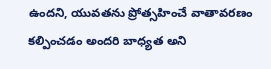ఉందని, యువతను ప్రోత్సహించే వాతావరణం కల్పించడం అందరి బాధ్యత అని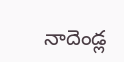నాదెండ్ల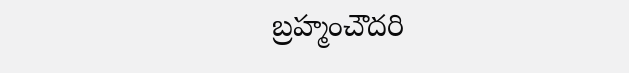బ్రహ్మంచౌదరి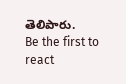తెలిపారు.
Be the first to react